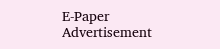E-Paper
Advertisement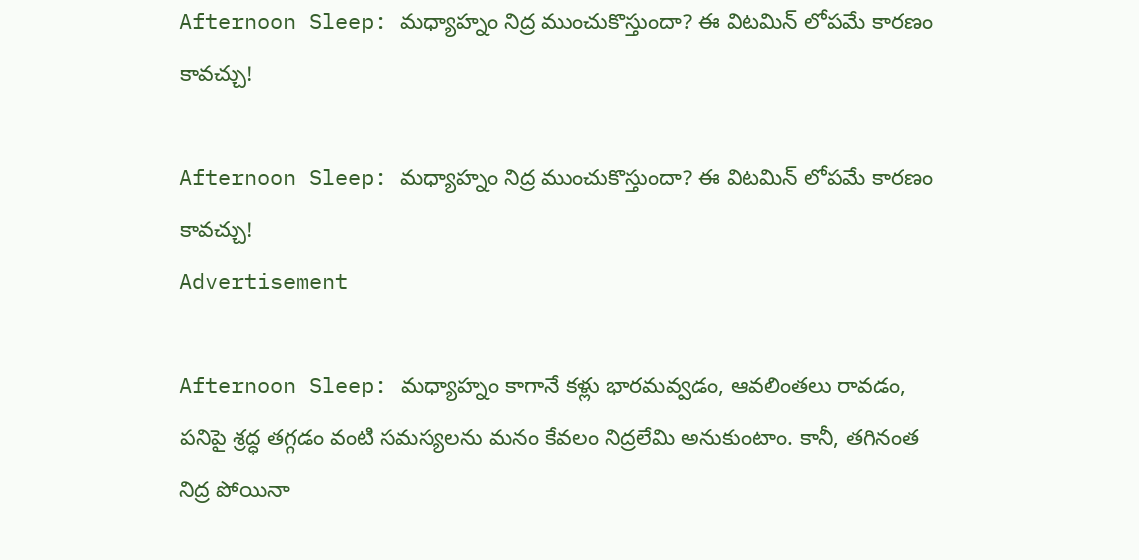Afternoon Sleep: మధ్యాహ్నం నిద్ర ముంచుకొస్తుందా? ఈ విటమిన్ లోపమే కారణం కావచ్చు!

Afternoon Sleep: మధ్యాహ్నం నిద్ర ముంచుకొస్తుందా? ఈ విటమిన్ లోపమే కారణం కావచ్చు!
Advertisement

Afternoon Sleep: మధ్యాహ్నం కాగానే కళ్లు భారమవ్వడం, ఆవలింతలు రావడం, పనిపై శ్రద్ధ తగ్గడం వంటి సమస్యలను మనం కేవలం నిద్రలేమి అనుకుంటాం. కానీ, తగినంత నిద్ర పోయినా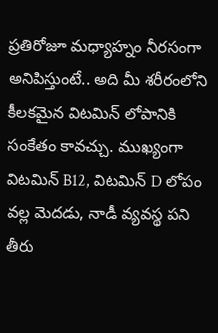ప్రతిరోజూ మధ్యాహ్నం నీరసంగా అనిపిస్తుంటే.. అది మీ శరీరంలోని కీలకమైన విటమిన్ లోపానికి సంకేతం కావచ్చు. ముఖ్యంగా విటమిన్ B12, విటమిన్ D లోపం వల్ల మెదడు, నాడీ వ్యవస్థ పని తీరు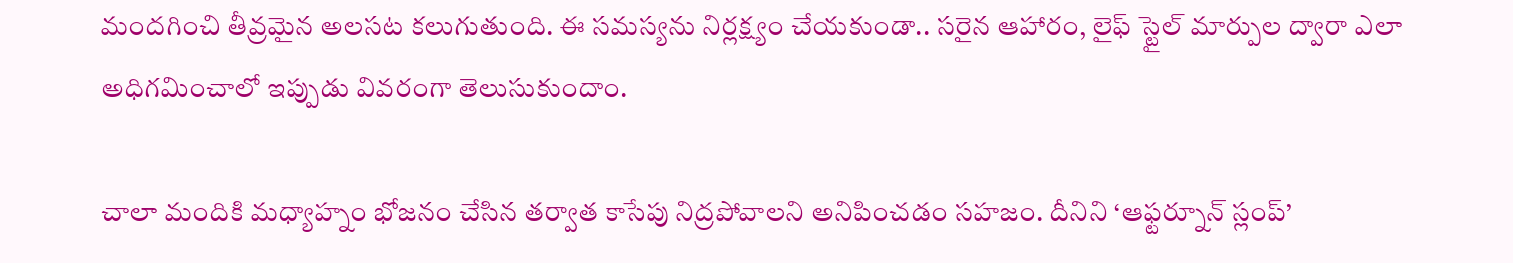మందగించి తీవ్రమైన అలసట కలుగుతుంది. ఈ సమస్యను నిర్లక్ష్యం చేయకుండా.. సరైన ఆహారం, లైఫ్ స్టైల్ మార్పుల ద్వారా ఎలా అధిగమించాలో ఇప్పుడు వివరంగా తెలుసుకుందాం.

చాలా మందికి మధ్యాహ్నం భోజనం చేసిన తర్వాత కాసేపు నిద్రపోవాలని అనిపించడం సహజం. దీనిని ‘ఆఫ్టర్నూన్ స్లంప్’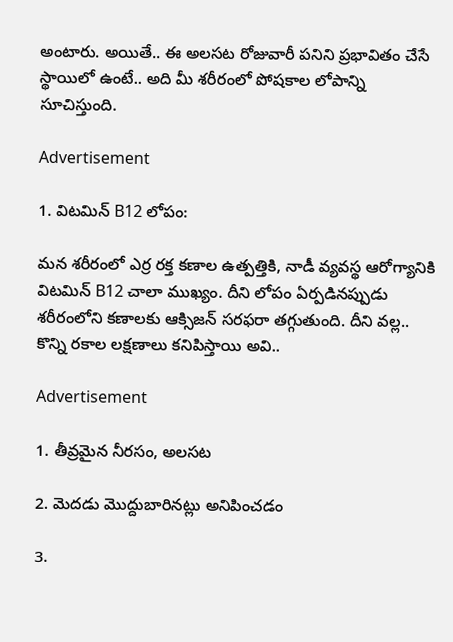అంటారు. అయితే.. ఈ అలసట రోజువారీ పనిని ప్రభావితం చేసే స్థాయిలో ఉంటే.. అది మీ శరీరంలో పోషకాల లోపాన్ని సూచిస్తుంది.

Advertisement

1. విటమిన్ B12 లోపం:

మన శరీరంలో ఎర్ర రక్త కణాల ఉత్పత్తికి, నాడీ వ్యవస్థ ఆరోగ్యానికి విటమిన్ B12 చాలా ముఖ్యం. దీని లోపం ఏర్పడినప్పుడు శరీరంలోని కణాలకు ఆక్సిజన్ సరఫరా తగ్గుతుంది. దీని వల్ల.. కొన్ని రకాల లక్షణాలు కనిపిస్తాయి అవి..

Advertisement

1. తీవ్రమైన నీరసం, అలసట

2. మెదడు మొద్దుబారినట్లు అనిపించడం

3.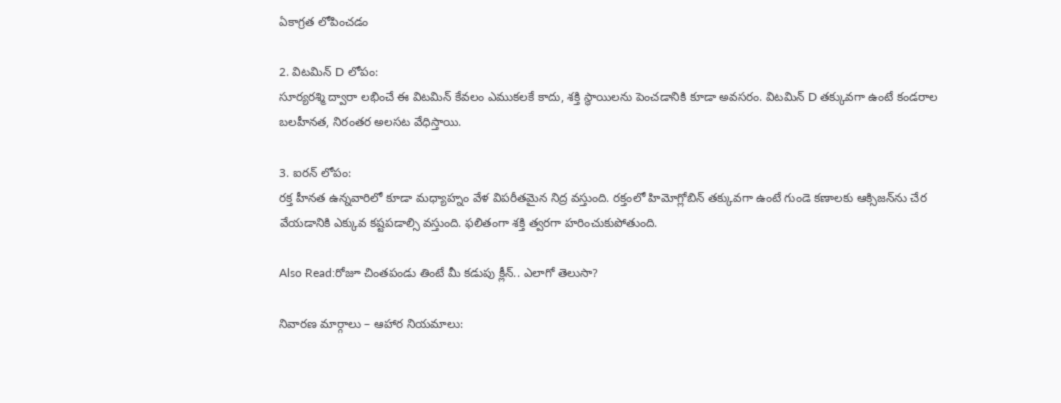ఏకాగ్రత లోపించడం

2. విటమిన్ D లోపం:
సూర్యరశ్మి ద్వారా లభించే ఈ విటమిన్ కేవలం ఎముకలకే కాదు, శక్తి స్థాయిలను పెంచడానికి కూడా అవసరం. విటమిన్ D తక్కువగా ఉంటే కండరాల బలహీనత, నిరంతర అలసట వేధిస్తాయి.

3. ఐరన్ లోపం:
రక్త హీనత ఉన్నవారిలో కూడా మధ్యాహ్నం వేళ విపరీతమైన నిద్ర వస్తుంది. రక్తంలో హిమోగ్లోబిన్ తక్కువగా ఉంటే గుండె కణాలకు ఆక్సిజన్‌ను చేర వేయడానికి ఎక్కువ కష్టపడాల్సి వస్తుంది. ఫలితంగా శక్తి త్వరగా హరించుకుపోతుంది.

Also Read:రోజూ చింతపండు తింటే మీ కడుపు క్లీన్.. ఎలాగో తెలుసా?

నివారణ మార్గాలు – ఆహార నియమాలు: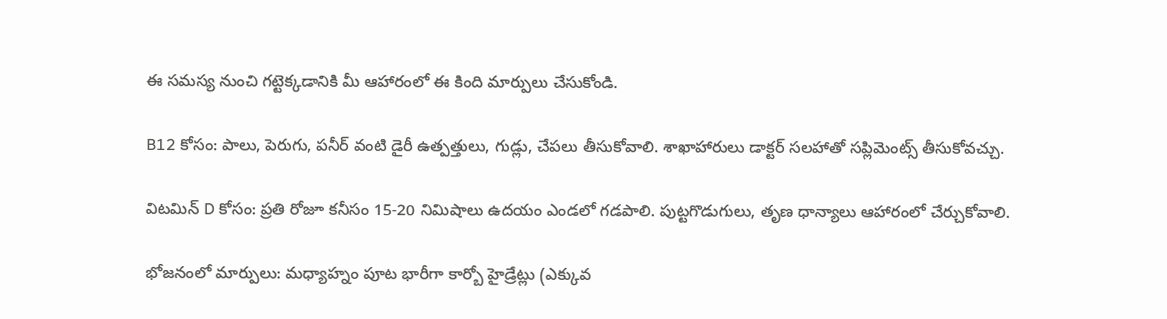ఈ సమస్య నుంచి గట్టెక్కడానికి మీ ఆహారంలో ఈ కింది మార్పులు చేసుకోండి.

B12 కోసం: పాలు, పెరుగు, పనీర్ వంటి డైరీ ఉత్పత్తులు, గుడ్లు, చేపలు తీసుకోవాలి. శాఖాహారులు డాక్టర్ సలహాతో సప్లిమెంట్స్ తీసుకోవచ్చు.

విటమిన్ D కోసం: ప్రతి రోజూ కనీసం 15-20 నిమిషాలు ఉదయం ఎండలో గడపాలి. పుట్టగొడుగులు, తృణ ధాన్యాలు ఆహారంలో చేర్చుకోవాలి.

భోజనంలో మార్పులు: మధ్యాహ్నం పూట భారీగా కార్బో హైడ్రేట్లు (ఎక్కువ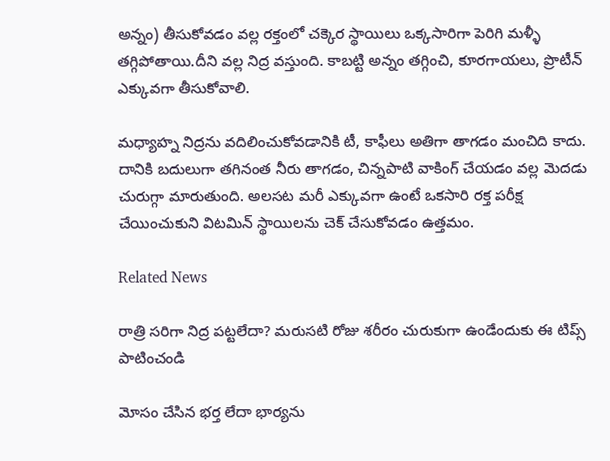అన్నం) తీసుకోవడం వల్ల రక్తంలో చక్కెర స్థాయిలు ఒక్కసారిగా పెరిగి మళ్ళీ తగ్గిపోతాయి.దీని వల్ల నిద్ర వస్తుంది. కాబట్టి అన్నం తగ్గించి, కూరగాయలు, ప్రొటీన్ ఎక్కువగా తీసుకోవాలి.

మధ్యాహ్న నిద్రను వదిలించుకోవడానికి టీ, కాఫీలు అతిగా తాగడం మంచిది కాదు. దానికి బదులుగా తగినంత నీరు తాగడం, చిన్నపాటి వాకింగ్ చేయడం వల్ల మెదడు చురుగ్గా మారుతుంది. అలసట మరీ ఎక్కువగా ఉంటే ఒకసారి రక్త పరీక్ష చేయించుకుని విటమిన్ స్థాయిలను చెక్ చేసుకోవడం ఉత్తమం.

Related News

రాత్రి సరిగా నిద్ర పట్టలేదా? మరుసటి రోజు శరీరం చురుకుగా ఉండేందుకు ఈ టిప్స్ పాటించండి

మోసం చేసిన భర్త లేదా భార్యను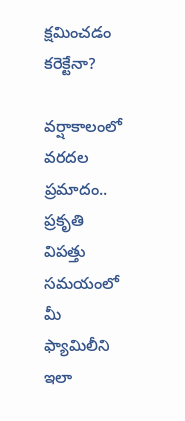క్షమించడం కరెక్టేనా?

వర్షాకాలంలో వరదల ప్రమాదం.. ప్రకృతి విపత్తు సమయంలో మీ ఫ్యామిలీని ఇలా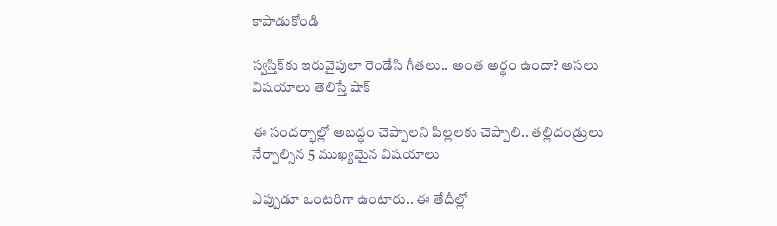కాపాడుకోండి

స్వస్తిక్‌కు ఇరువైపులా రెండేసి గీతలు.. అంత అర్థం ఉందా? అసలు విషయాలు తెలిస్తే షాక్

ఈ సందర్భాల్లో అబద్ధం చెప్పాలని పిల్లలకు చెప్పాలి.. తల్లిదండ్రులు నేర్పాల్సిన 5 ముఖ్యమైన విషయాలు

ఎప్పుడూ ఒంటరిగా ఉంటారు.. ఈ తేదీల్లో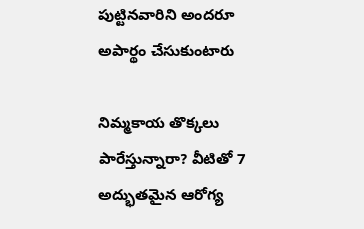పుట్టినవారిని అందరూ అపార్థం చేసుకుంటారు

నిమ్మకాయ తొక్కలు పారేస్తున్నారా? వీటితో 7 అద్భుతమైన ఆరోగ్య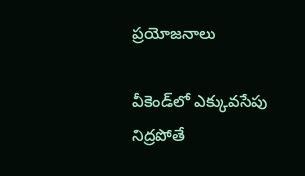ప్రయోజనాలు

వీకెండ్‌లో ఎక్కువసేపు నిద్రపోతే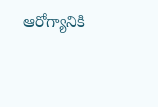ఆరోగ్యానికి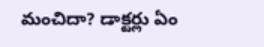మంచిదా? డాక్టర్లు ఏం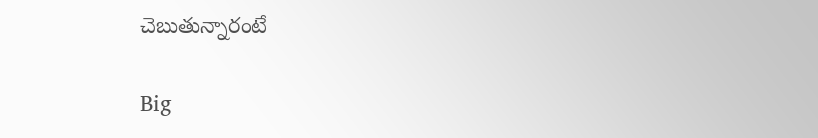చెబుతున్నారంటే

Big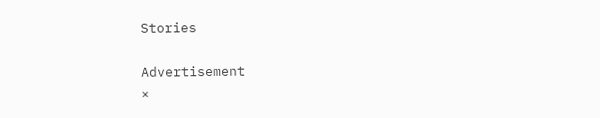Stories

Advertisement
×